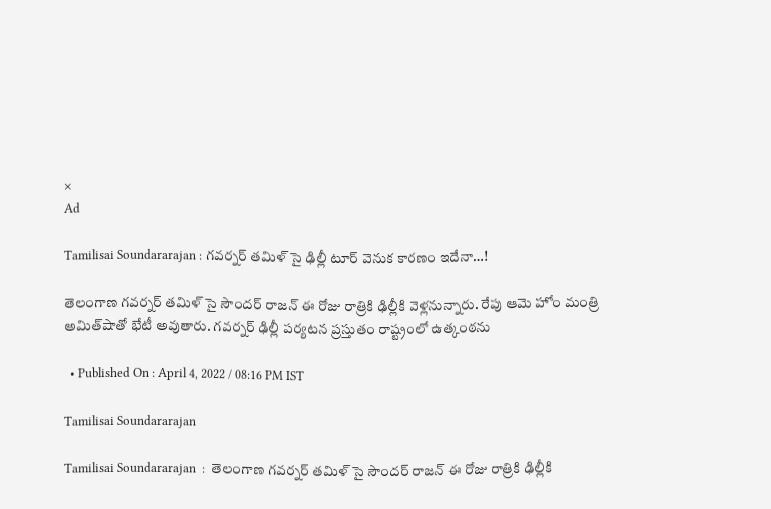×
Ad

Tamilisai Soundararajan : గవర్నర్ తమిళ్ సై ఢిల్లీ టూర్ వెనుక కారణం ఇదేనా…!

తెలంగాణ గవర్నర్ తమిళ్ సై సౌందర్ రాజన్ ఈ రోజు రాత్రికి ఢిల్లీకి వెళ్లనున్నారు. రేపు ఆమె హోం మంత్రి అమిత్‌షాతో భేటీ అవుతారు. గవర్నర్ ఢిల్లీ పర్యటన ప్రస్తుతం రాష్ట్రంలో ఉత్కంఠను

  • Published On : April 4, 2022 / 08:16 PM IST

Tamilisai Soundararajan

Tamilisai Soundararajan  :  తెలంగాణ గవర్నర్ తమిళ్ సై సౌందర్ రాజన్ ఈ రోజు రాత్రికి ఢిల్లీకి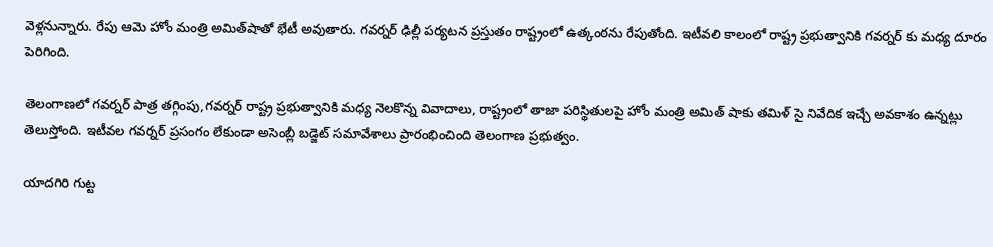వెళ్లనున్నారు. రేపు ఆమె హోం మంత్రి అమిత్‌షాతో భేటీ అవుతారు. గవర్నర్ ఢిల్లీ పర్యటన ప్రస్తుతం రాష్ట్రంలో ఉత్కంఠను రేపుతోంది. ఇటీవలి కాలంలో రాష్ట్ర ప్రభుత్వానికి గవర్నర్ కు మధ్య దూరం పెరిగింది.

తెలంగాణలో గవర్నర్ పాత్ర తగ్గింపు,గవర్నర్ రాష్ట్ర ప్రభుత్వానికి మధ్య నెలకొన్న వివాదాలు, రాష్ట్రంలో తాజా పరిస్థితులపై హోం మంత్రి అమిత్ షాకు తమిళ్ సై నివేదిక ఇచ్చే అవకాశం ఉన్నట్లు తెలుస్తోంది. ఇటీవల గవర్నర్ ప్రసంగం లేకుండా అసెంబ్లీ బడ్జెట్ సమావేశాలు ప్రారంభించింది తెలంగాణ ప్రభుత్వం.

యాదగిరి గుట్ట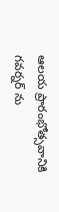ఆలయ ప్రారంభోత్సవానికి గవర్నర్ ను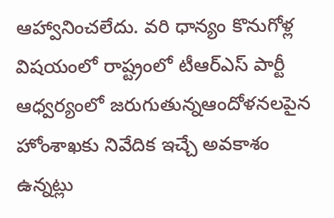ఆహ్వానించలేదు. వరి ధాన్యం కొనుగోళ్ల విషయంలో రాష్ట్రంలో టీఆర్ఎస్ పార్టీ ఆధ్వర్యంలో జరుగుతున్నఆందోళనలపైన హోంశాఖకు నివేదిక ఇచ్చే అవకాశం ఉన్నట్లు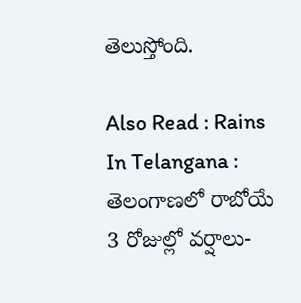తెలుస్తోంది.

Also Read : Rains In Telangana : తెలంగాణలో రాబోయే 3 రోజుల్లో వర్షాలు-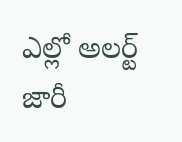ఎల్లో అలర్ట్ జారీ